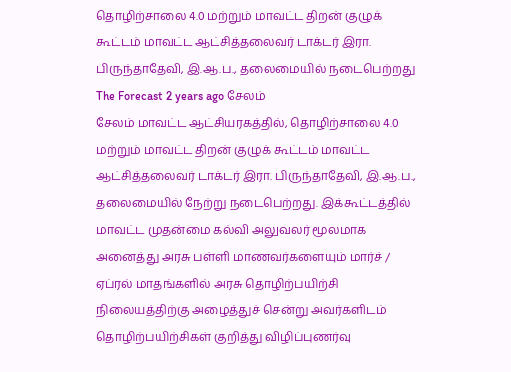தொழிற்சாலை 4.0 மற்றும் மாவட்ட திறன் குழுக் கூட்டம் மாவட்ட ஆட்சித்தலைவர் டாக்டர் இரா. பிருந்தாதேவி, இ.ஆ.ப., தலைமையில் நடைபெற்றது
The Forecast 2 years ago சேலம்
சேலம் மாவட்ட ஆட்சியரகத்தில், தொழிற்சாலை 4.0 மற்றும் மாவட்ட திறன் குழுக் கூட்டம் மாவட்ட ஆட்சித்தலைவர் டாக்டர் இரா. பிருந்தாதேவி, இ.ஆ.ப., தலைமையில் நேற்று நடைபெற்றது. இக்கூட்டத்தில் மாவட்ட முதன்மை கல்வி அலுவலர் மூலமாக அனைத்து அரசு பள்ளி மாணவர்களையும் மார்ச் / ஏப்ரல் மாதங்களில் அரசு தொழிற்பயிற்சி நிலையத்திற்கு அழைத்துச் சென்று அவர்களிடம் தொழிற்பயிற்சிகள் குறித்து விழிப்புணர்வு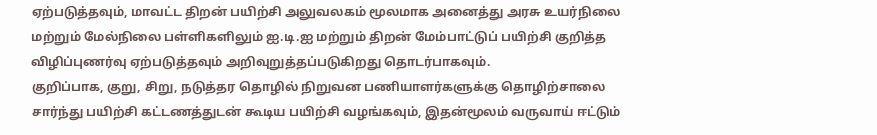ஏற்படுத்தவும், மாவட்ட திறன் பயிற்சி அலுவலகம் மூலமாக அனைத்து அரசு உயர்நிலை மற்றும் மேல்நிலை பள்ளிகளிலும் ஐ.டி.ஐ மற்றும் திறன் மேம்பாட்டுப் பயிற்சி குறித்த விழிப்புணர்வு ஏற்படுத்தவும் அறிவுறுத்தப்படுகிறது தொடர்பாகவும்.
குறிப்பாக, குறு, சிறு, நடுத்தர தொழில் நிறுவன பணியாளர்களுக்கு தொழிற்சாலை சார்ந்து பயிற்சி கட்டணத்துடன் கூடிய பயிற்சி வழங்கவும், இதன்மூலம் வருவாய் ஈட்டும்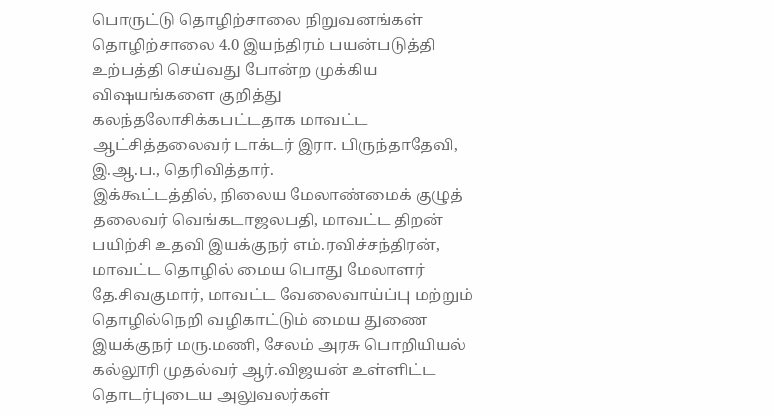பொருட்டு தொழிற்சாலை நிறுவனங்கள் தொழிற்சாலை 4.0 இயந்திரம் பயன்படுத்தி உற்பத்தி செய்வது போன்ற முக்கிய விஷயங்களை குறித்து கலந்தலோசிக்கபட்டதாக மாவட்ட ஆட்சித்தலைவர் டாக்டர் இரா. பிருந்தாதேவி, இ.ஆ.ப., தெரிவித்தார்.
இக்கூட்டத்தில், நிலைய மேலாண்மைக் குழுத் தலைவர் வெங்கடாஜலபதி, மாவட்ட திறன் பயிற்சி உதவி இயக்குநர் எம்.ரவிச்சந்திரன், மாவட்ட தொழில் மைய பொது மேலாளர் தே.சிவகுமார், மாவட்ட வேலைவாய்ப்பு மற்றும் தொழில்நெறி வழிகாட்டும் மைய துணை இயக்குநர் மரு.மணி, சேலம் அரசு பொறியியல் கல்லூரி முதல்வர் ஆர்.விஜயன் உள்ளிட்ட தொடர்புடைய அலுவலர்கள்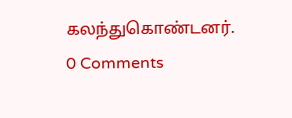கலந்துகொண்டனர்.
0 Comments